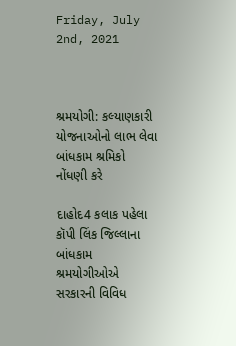Friday, July 2nd, 2021



શ્રમયોગી: કલ્યાણકારી યોજનાઓનો લાભ લેવા બાંધકામ શ્રમિકો નોંધણી કરે

દાહોદ4 કલાક પહેલા કૉપી લિંક જિલ્લાના બાંધકામ શ્રમયોગીઓએ સરકારની વિવિધ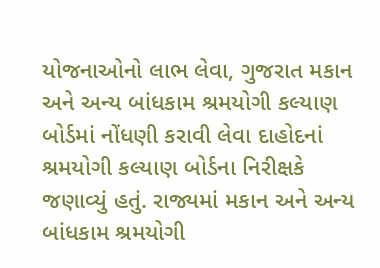યોજનાઓનો લાભ લેવા, ગુજરાત મકાન અને અન્ય બાંધકામ શ્રમયોગી કલ્યાણ બોર્ડમાં નોંધણી કરાવી લેવા દાહોદનાં શ્રમયોગી કલ્યાણ બોર્ડના નિરીક્ષકે જણાવ્યું હતું. રાજ્યમાં મકાન અને અન્ય બાંધકામ શ્રમયોગી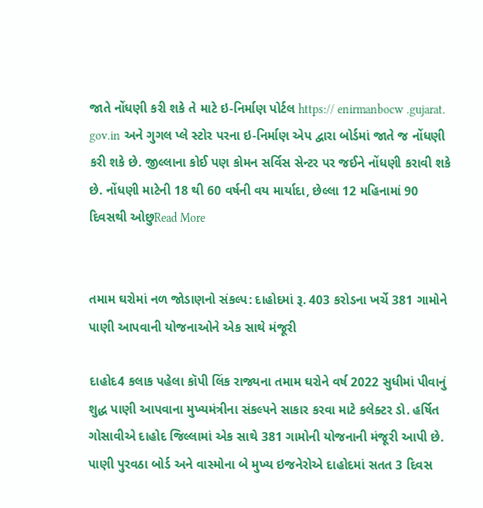જાતે નોંધણી કરી શકે તે માટે ઇ-નિર્માણ પોર્ટલ https:// enirmanbocw .gujarat. gov.in અને ગુગલ પ્લે સ્ટોર પરના ઇ-નિર્માણ એપ દ્વારા બોર્ડમાં જાતે જ નોંધણી કરી શકે છે. જીલ્લાના કોઈ પણ કોમન સર્વિસ સેન્ટર પર જઈને નોંધણી કરાવી શકે છે. નોંધણી માટેની 18 થી 60 વર્ષની વય માર્યાદા, છેલ્લા 12 મહિનામાં 90 દિવસથી ઓછુRead More


તમામ ઘરોમાં નળ જોડાણનો સંકલ્પ: દાહોદમાં રૂ. 403 કરોડના ખર્ચે 381 ગામોને પાણી આપવાની યોજનાઓને એક સાથે મંજૂરી

દાહોદ4 કલાક પહેલા કૉપી લિંક રાજ્યના તમામ ઘરોને વર્ષ 2022 સુધીમાં પીવાનું શુદ્ધ પાણી આપવાના મુખ્યમંત્રીના સંકલ્પને સાકાર કરવા માટે કલેક્ટર ડો. હર્ષિત ગોસાવીએ દાહોદ જિલ્લામાં એક સાથે 381 ગામોની યોજનાની મંજૂરી આપી છે. પાણી પુરવઠા બોર્ડ અને વાસ્મોના બે મુખ્ય ઇજનેરોએ દાહોદમાં સતત 3 દિવસ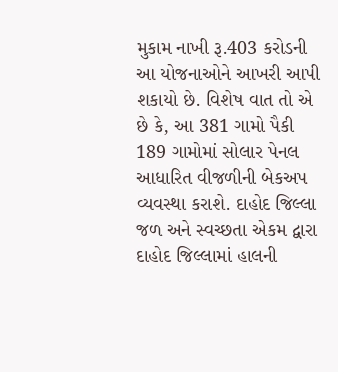મુકામ નાખી રૂ.403 કરોડની આ યોજનાઓને આખરી આપી શકાયો છે. વિશેષ વાત તો એ છે કે, આ 381 ગામો પૈકી 189 ગામોમાં સોલાર પેનલ આધારિત વીજળીની બેકઅપ વ્યવસ્થા કરાશે. દાહોદ જિલ્લા જળ અને સ્વચ્છતા એકમ દ્વારા દાહોદ જિલ્લામાં હાલની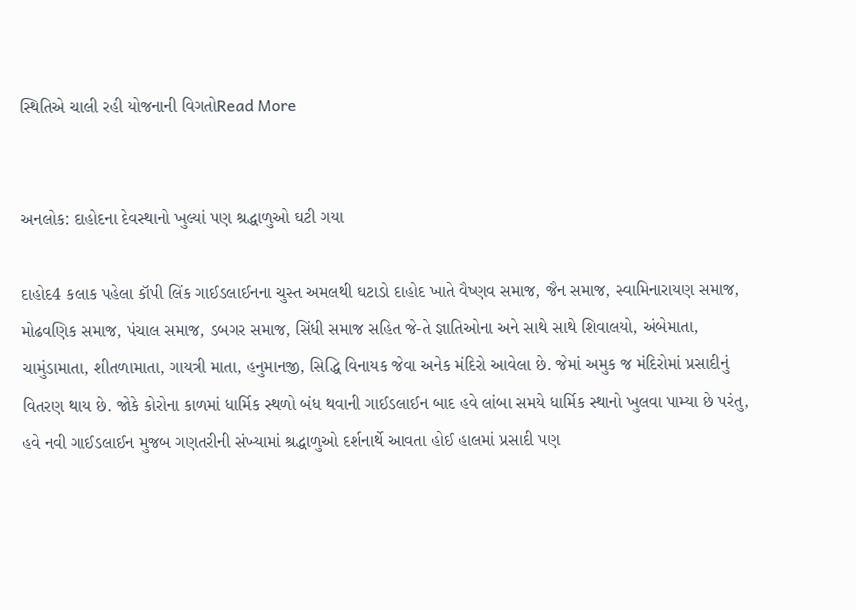સ્થિતિએ ચાલી રહી યોજનાની વિગતોRead More


અનલોક: દાહોદના દેવસ્થાનો ખુલ્યાં પણ શ્રદ્ધાળુઓ ઘટી ગયા

દાહોદ4 કલાક પહેલા કૉપી લિંક ગાઈડલાઈનના ચુસ્ત અમલથી ઘટાડો દાહોદ ખાતે વૈષ્ણવ સમાજ, જૈન‌ સમાજ, સ્વામિનારાયણ સમાજ, મોઢવણિક સમાજ, પંચાલ સમાજ, ડબગર સમાજ, સિંધી સમાજ સહિત જે-તે જ્ઞાતિઓના અને સાથે સાથે શિવાલયો, અંબેમાતા, ચામુંડામાતા, શીતળામાતા, ગાયત્રી માતા, હનુમાનજી, સિદ્ધિ વિનાયક જેવા અનેક મંદિરો આવેલા છે‌‌‌. જેમાં અમુક જ મંદિરોમાં પ્રસાદીનું વિતરણ થાય છે. જોકે કોરોના કાળમાં ધાર્મિક સ્થળો બંધ થવાની ગાઈડલાઈન બાદ હવે લાંબા સમયે ધાર્મિક સ્થાનો ખુલવા પામ્યા છે પરંતુ, હવે નવી ગાઈડલાઈન મુજબ ગણતરીની સંખ્યામાં શ્રદ્ધાળુઓ દર્શનાર્થે આવતા હોઈ હાલમાં પ્રસાદી પણ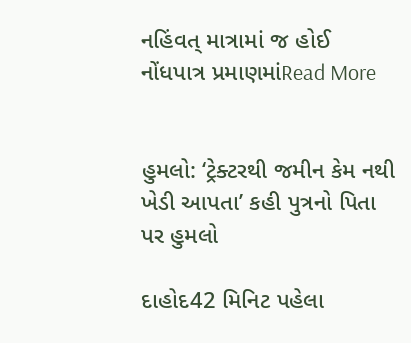નહિંવત્ માત્રામાં જ હોઈ નોંધપાત્ર પ્રમાણમાંRead More


હુમલો: ‘ટ્રેક્ટરથી જમીન કેમ નથી ખેડી આપતા’ કહી પુત્રનો પિતા પર હુમલો

દાહોદ42 મિનિટ પહેલા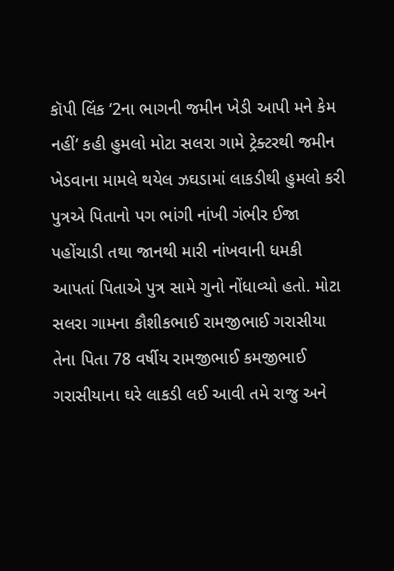કૉપી લિંક ‘2ના ભાગની જમીન ખેડી આપી મને કેમ નહીં’ કહી હુમલો મોટા સલરા ગામે ટ્રેક્ટરથી જમીન ખેડવાના મામલે થયેલ ઝઘડામાં લાકડીથી હુમલો કરી પુત્રએ પિતાનો પગ ભાંગી નાંખી ગંભીર ઈજા પહોંચાડી તથા જાનથી મારી નાંખવાની ધમકી આપતાં પિતાએ પુત્ર સામે ગુનો નોંધાવ્યો હતો. મોટા સલરા ગામના કૌશીકભાઈ રામજીભાઈ ગરાસીયા તેના પિતા 78 વર્ષીય રામજીભાઈ કમજીભાઈ ગરાસીયાના ઘરે લાકડી લઈ આવી તમે રાજુ અને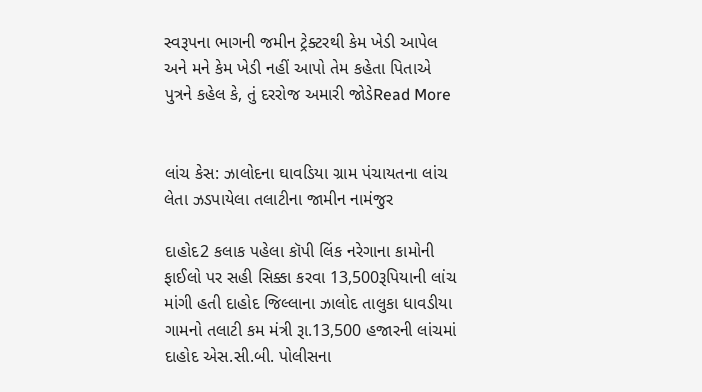સ્વરૂપના ભાગની જમીન ટ્રેક્ટરથી કેમ ખેડી આપેલ અને મને કેમ ખેડી નહીં આપો તેમ કહેતા પિતાએ પુત્રને કહેલ કે, તું દરરોજ અમારી જોડેRead More


લાંચ કેસ: ઝાલોદના ઘાવડિયા ગ્રામ પંચાયતના લાંચ લેતા ઝડપાયેલા તલાટીના જામીન નામંજુર

દાહોદ2 કલાક પહેલા કૉપી લિંક નરેગાના કામોની ફાઈલો પર સહી સિક્કા કરવા 13,500રૂપિયાની લાંચ માંગી હતી દાહોદ જિલ્લાના ઝાલોદ તાલુકા ધાવડીયા ગામનો તલાટી કમ મંત્રી રૂા.13,500 હજારની લાંચમાં દાહોદ એસ.સી.બી. પોલીસના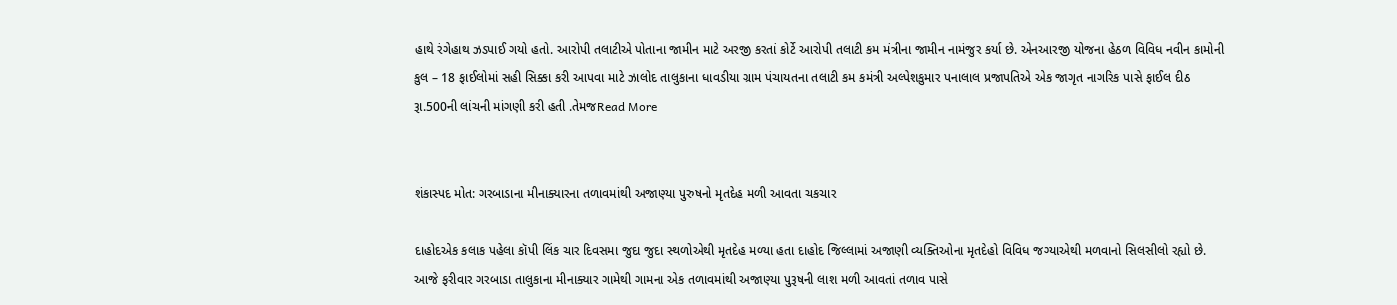હાથે રંગેહાથ ઝડપાઈ ગયો હતો. આરોપી તલાટીએ પોતાના જામીન માટે અરજી કરતાં કોર્ટે આરોપી તલાટી કમ મંત્રીના જામીન નામંજુર કર્યા છે. એનઆરજી યોજના હેઠળ વિવિધ નવીન કામોની કુલ – 18 ફાઈલોમાં સહી સિક્કા કરી આપવા માટે ઝાલોદ તાલુકાના ધાવડીયા ગ્રામ પંચાયતના તલાટી કમ કમંત્રી અલ્પેશકુમાર પનાલાલ પ્રજાપતિએ એક જાગૃત નાગરિક પાસે ફાઈલ દીઠ રૂા.500ની લાંચની માંગણી કરી હતી .તેમજRead More


શંકાસ્પદ મોત: ગરબાડાના મીનાક્યારના તળાવમાંથી અજાણ્યા પુરુષનો મૃતદેહ મળી આવતા ચકચાર

દાહોદએક કલાક પહેલા કૉપી લિંક ચાર દિવસમા જુદા જુદા સ્થળોએથી મૃતદેહ મળ્યા હતા દાહોદ જિલ્લામાં અજાણી વ્યક્તિઓના મૃતદેહો વિવિધ જગ્યાએથી મળવાનો સિલસીલો રહ્યો છે. આજે ફરીવાર ગરબાડા તાલુકાના મીનાક્યાર ગામેથી ગામના એક તળાવમાંથી અજાણ્યા પુરૂષની લાશ મળી આવતાં તળાવ પાસે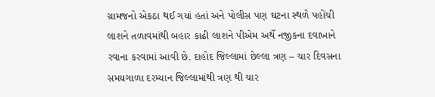ગ્રામજનો એકઠા થઈ ગયાં હતાં અને પોલીસ પણ ઘટના સ્થળે પહોંચી લાશને તળાવમાંથી બહાર કાઢી લાશને પીએમ અર્થે નજીકના દવાખાને રવાના કરવામાં આવી છે. દાહોદ જિલ્લામાં છેલ્લા ત્રણ – ચાર દિવસના સમયગાળા દરમ્યાન જિલ્લામાંથી ત્રણ થી ચાર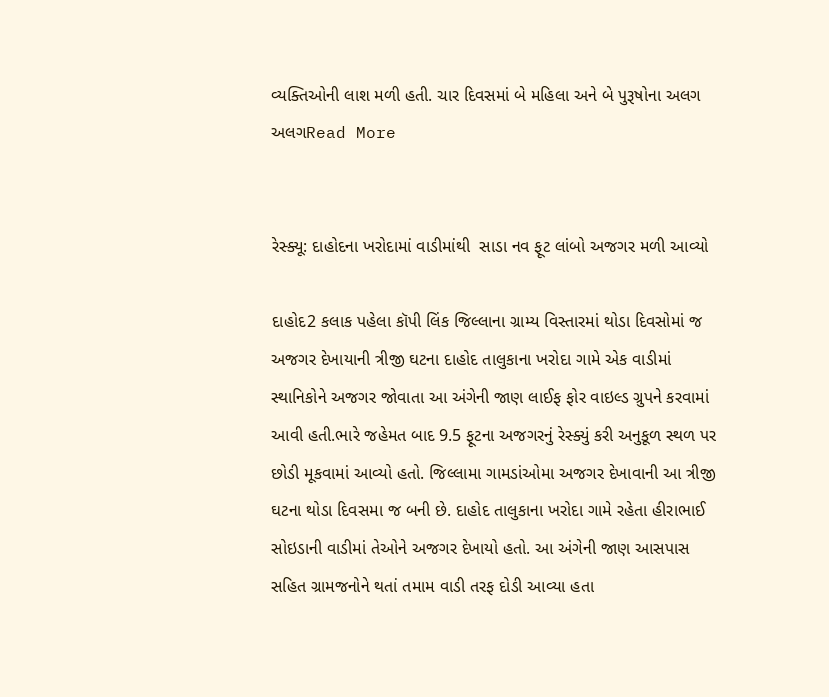વ્યક્તિઓની લાશ મળી હતી. ચાર દિવસમાં બે મહિલા અને બે પુરૂષોના અલગ અલગRead More


રેસ્ક્યૂ: દાહોદના ખરોદામાં વાડીમાંથી  સાડા નવ ફૂટ લાંબો અજગર મળી આવ્યો

દાહોદ2 કલાક પહેલા કૉપી લિંક જિલ્લાના ગ્રામ્ય વિસ્તારમાં થોડા દિવસોમાં જ અજગર દેખાયાની ત્રીજી ઘટના દાહોદ તાલુકાના ખરોદા ગામે એક વાડીમાં સ્થાનિકોને અજગર જોવાતા આ અંગેની જાણ લાઈફ ફોર વાઇલ્ડ ગ્રુપને કરવામાં આવી હતી.ભારે જહેમત બાદ 9.5 ફૂટના અજગરનું રેસ્ક્યું કરી અનુકૂળ સ્થળ પર છોડી મૂકવામાં આવ્યો હતો. જિલ્લામા ગામડાંઓમા અજગર દેખાવાની આ ત્રીજી ઘટના થોડા દિવસમા જ બની છે. દાહોદ તાલુકાના ખરોદા ગામે રહેતા હીરાભાઈ સોઇડાની વાડીમાં તેઓને અજગર દેખાયો હતો. આ અંગેની જાણ આસપાસ સહિત ગ્રામજનોને થતાં તમામ વાડી તરફ દોડી આવ્યા હતા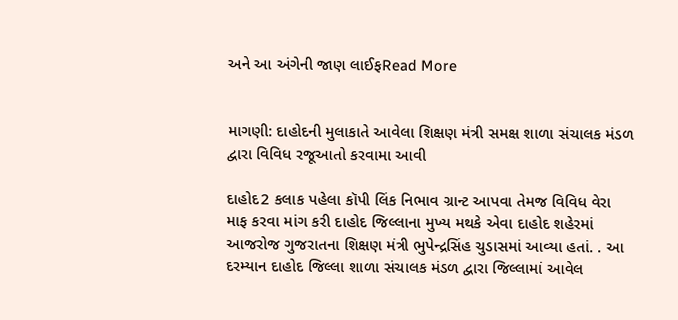અને આ અંગેની જાણ લાઈફRead More


માગણી: દાહોદની મુલાકાતે આવેલા શિક્ષણ મંત્રી સમક્ષ શાળા સંચાલક મંડળ દ્વારા વિવિધ રજૂઆતો કરવામા આવી

દાહોદ2 કલાક પહેલા કૉપી લિંક નિભાવ ગ્રાન્ટ આપવા તેમજ વિવિધ વેરા માફ કરવા માંગ કરી દાહોદ જિલ્લાના મુખ્ય મથકે એવા દાહોદ શહેરમાં આજરોજ ગુજરાતના શિક્ષણ મંત્રી ભુપેન્દ્રસિંહ ચુડાસમાં આવ્યા હતાં. . આ દરમ્યાન દાહોદ જિલ્લા શાળા સંચાલક મંડળ દ્વારા જિલ્લામાં આવેલ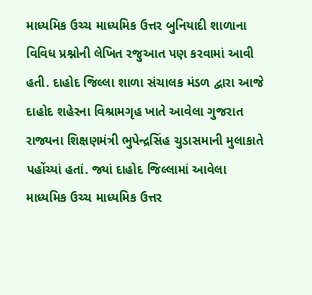માધ્યમિક ઉચ્ચ માધ્યમિક ઉત્તર બુનિયાદી શાળાના વિવિધ પ્રશ્નોની લેખિત રજુઆત પણ કરવામાં આવી હતી. દાહોદ જિલ્લા શાળા સંચાલક મંડળ દ્વારા આજે દાહોદ શહેરના વિશ્રામગૃહ ખાતે આવેલા ગુજરાત રાજ્યના શિક્ષણમંત્રી ભુપેન્દ્રસિંહ ચુડાસમાની મુલાકાતે પહોંચ્યાં હતાં. જ્યાં દાહોદ જિલ્લામાં આવેલા માધ્યમિક ઉચ્ચ માધ્યમિક ઉત્તર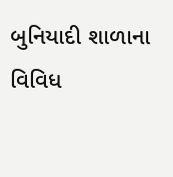બુનિયાદી શાળાના વિવિધ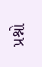પ્રશ્નો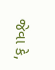જેવા કે,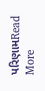પરિણામRead More